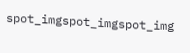spot_imgspot_imgspot_img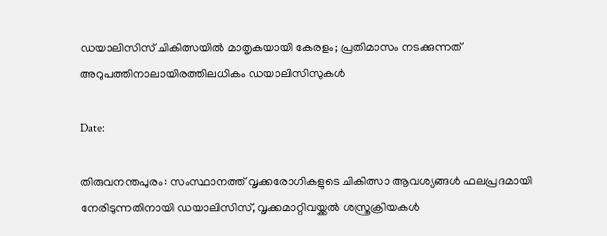ഡയാലിസിസ് ചികിത്സയിൽ മാതൃകയായി കേരളം; പ്രതിമാസം നടക്കുന്നത് അറുപത്തിനാലായിരത്തിലധികം ഡയാലിസിസുകൾ

Date:

തിരുവനന്തപുരം: സംസ്ഥാനത്ത് വൃക്കരോഗികളുടെ ചികിത്സാ ആവശ്യങ്ങൾ ഫലപ്രദമായി നേരിടുന്നതിനായി ഡയാലിസിസ്, വൃക്കമാറ്റിവയ്ക്കൽ ശസ്ത്രക്രിയകൾ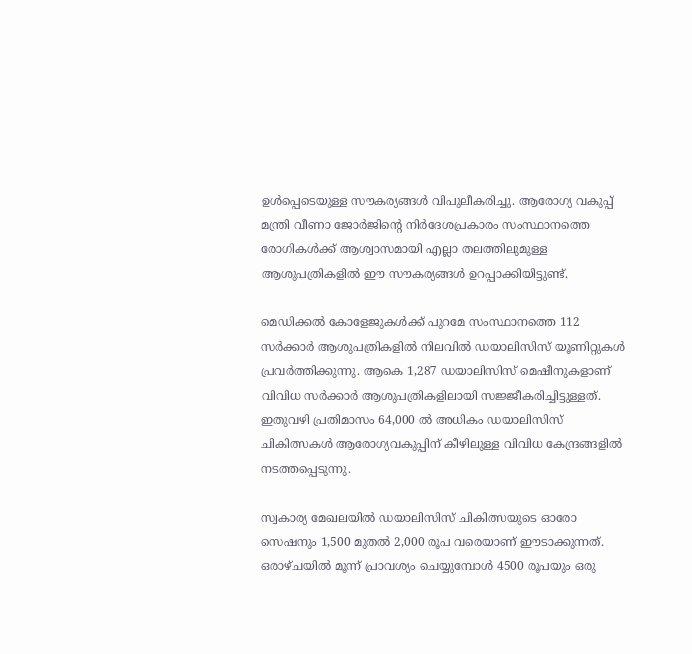ഉൾപ്പെടെയുള്ള സൗകര്യങ്ങൾ വിപുലീകരിച്ചു. ആരോഗ്യ വകുപ്പ് മന്ത്രി വീണാ ജോർജിന്റെ നിർദേശപ്രകാരം സംസ്ഥാനത്തെ രോഗികൾക്ക് ആശ്വാസമായി എല്ലാ തലത്തിലുമുള്ള ആശുപത്രികളിൽ ഈ സൗകര്യങ്ങൾ ഉറപ്പാക്കിയിട്ടുണ്ട്.

മെഡിക്കൽ കോളേജുകൾക്ക് പുറമേ സംസ്ഥാനത്തെ 112 സർക്കാർ ആശുപത്രികളിൽ നിലവിൽ ഡയാലിസിസ് യൂണിറ്റുകൾ പ്രവർത്തിക്കുന്നു. ആകെ 1,287 ഡയാലിസിസ് മെഷീനുകളാണ് വിവിധ സർക്കാർ ആശുപത്രികളിലായി സജ്ജീകരിച്ചിട്ടുള്ളത്. ഇതുവഴി പ്രതിമാസം 64,000 ൽ അധികം ഡയാലിസിസ് ചികിത്സകൾ ആരോഗ്യവകുപ്പിന് കീഴിലുള്ള വിവിധ കേന്ദ്രങ്ങളിൽ നടത്തപ്പെടുന്നു.

സ്വകാര്യ മേഖലയിൽ ഡയാലിസിസ് ചികിത്സയുടെ ഓരോ സെഷനും 1,500 മുതൽ 2,000 രൂപ വരെയാണ് ഈടാക്കുന്നത്. ഒരാഴ്ചയിൽ മൂന്ന് പ്രാവശ്യം ചെയ്യുമ്പോൾ 4500 രൂപയും ഒരു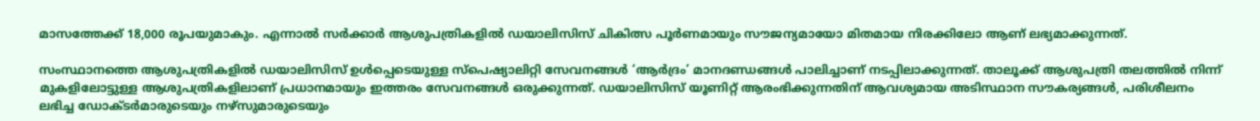മാസത്തേക്ക് 18,000 രൂപയുമാകും. എന്നാൽ സർക്കാർ ആശുപത്രികളിൽ ഡയാലിസിസ് ചികിത്സ പൂർണമായും സൗജന്യമായോ മിതമായ നിരക്കിലോ ആണ് ലഭ്യമാക്കുന്നത്.

സംസ്ഥാനത്തെ ആശുപത്രികളിൽ ഡയാലിസിസ് ഉൾപ്പെടെയുള്ള സ്പെഷ്യാലിറ്റി സേവനങ്ങൾ ‘ആർദ്രം’ മാനദണ്ഡങ്ങൾ പാലിച്ചാണ് നടപ്പിലാക്കുന്നത്. താലൂക്ക് ആശുപത്രി തലത്തിൽ നിന്ന് മുകളിലോട്ടുള്ള ആശുപത്രികളിലാണ് പ്രധാനമായും ഇത്തരം സേവനങ്ങൾ ഒരുക്കുന്നത്. ഡയാലിസിസ് യൂണിറ്റ് ആരംഭിക്കുന്നതിന് ആവശ്യമായ അടിസ്ഥാന സൗകര്യങ്ങൾ, പരിശീലനം ലഭിച്ച ഡോക്ടർമാരുടെയും നഴ്സുമാരുടെയും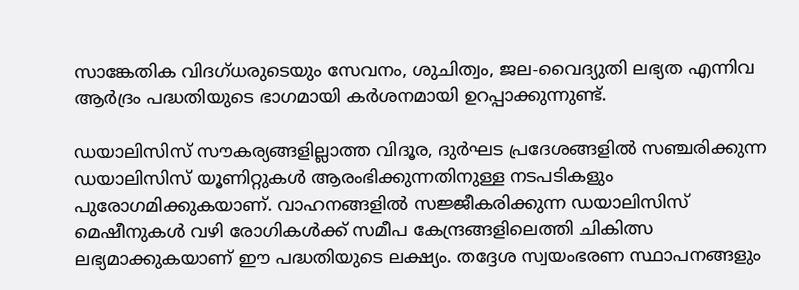സാങ്കേതിക വിദഗ്ധരുടെയും സേവനം, ശുചിത്വം, ജല-വൈദ്യുതി ലഭ്യത എന്നിവ ആർദ്രം പദ്ധതിയുടെ ഭാഗമായി കർശനമായി ഉറപ്പാക്കുന്നുണ്ട്.

ഡയാലിസിസ് സൗകര്യങ്ങളില്ലാത്ത വിദൂര, ദുർഘട പ്രദേശങ്ങളിൽ സഞ്ചരിക്കുന്ന ഡയാലിസിസ് യൂണിറ്റുകൾ ആരംഭിക്കുന്നതിനുള്ള നടപടികളും പുരോഗമിക്കുകയാണ്. വാഹനങ്ങളിൽ സജ്ജീകരിക്കുന്ന ഡയാലിസിസ് മെഷീനുകൾ വഴി രോഗികൾക്ക് സമീപ കേന്ദ്രങ്ങളിലെത്തി ചികിത്സ ലഭ്യമാക്കുകയാണ് ഈ പദ്ധതിയുടെ ലക്ഷ്യം. തദ്ദേശ സ്വയംഭരണ സ്ഥാപനങ്ങളും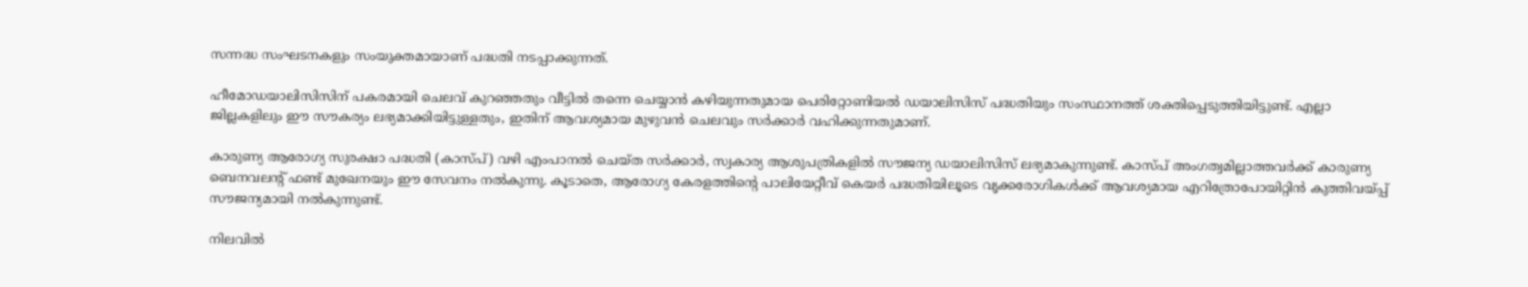സന്നദ്ധ സംഘടനകളും സംയുക്തമായാണ് പദ്ധതി നടപ്പാക്കുന്നത്.

ഹീമോഡയാലിസിസിന് പകരമായി ചെലവ് കുറഞ്ഞതും വീട്ടിൽ തന്നെ ചെയ്യാൻ കഴിയുന്നതുമായ പെരിറ്റോണിയൽ ഡയാലിസിസ് പദ്ധതിയും സംസ്ഥാനത്ത് ശക്തിപ്പെടുത്തിയിട്ടുണ്ട്. എല്ലാ ജില്ലകളിലും ഈ സൗകര്യം ലഭ്യമാക്കിയിട്ടുള്ളതും, ഇതിന് ആവശ്യമായ മുഴുവൻ ചെലവും സർക്കാർ വഹിക്കുന്നതുമാണ്.

കാരുണ്യ ആരോഗ്യ സുരക്ഷാ പദ്ധതി (കാസ്പ്) വഴി എംപാനൽ ചെയ്ത സർക്കാർ, സ്വകാര്യ ആശുപത്രികളിൽ സൗജന്യ ഡയാലിസിസ് ലഭ്യമാകുന്നുണ്ട്. കാസ്പ് അംഗത്വമില്ലാത്തവർക്ക് കാരുണ്യ ബെനവലന്റ് ഫണ്ട് മുഖേനയും ഈ സേവനം നൽകുന്നു. കൂടാതെ, ആരോഗ്യ കേരളത്തിന്റെ പാലിയേറ്റീവ് കെയർ പദ്ധതിയിലൂടെ വൃക്കരോഗികൾക്ക് ആവശ്യമായ എറിത്രോപോയിറ്റിൻ കുത്തിവയ്പ്പ് സൗജന്യമായി നൽകുന്നുണ്ട്.

നിലവിൽ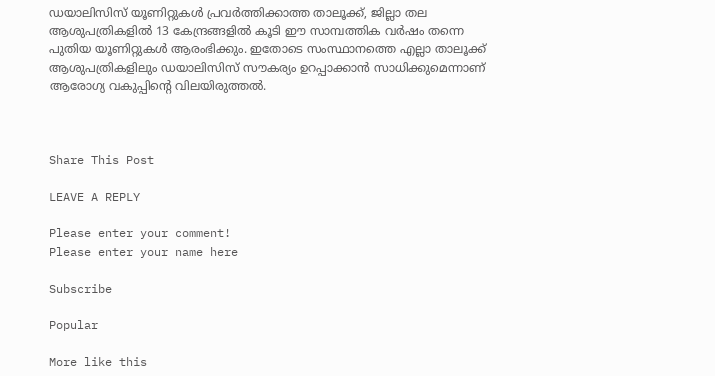ഡയാലിസിസ് യൂണിറ്റുകൾ പ്രവർത്തിക്കാത്ത താലൂക്ക്, ജില്ലാ തല ആശുപത്രികളിൽ 13 കേന്ദ്രങ്ങളിൽ കൂടി ഈ സാമ്പത്തിക വർഷം തന്നെ പുതിയ യൂണിറ്റുകൾ ആരംഭിക്കും. ഇതോടെ സംസ്ഥാനത്തെ എല്ലാ താലൂക്ക് ആശുപത്രികളിലും ഡയാലിസിസ് സൗകര്യം ഉറപ്പാക്കാൻ സാധിക്കുമെന്നാണ് ആരോഗ്യ വകുപ്പിന്റെ വിലയിരുത്തൽ.



Share This Post

LEAVE A REPLY

Please enter your comment!
Please enter your name here

Subscribe

Popular

More like this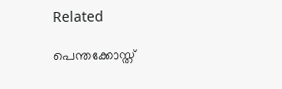Related

പെന്തക്കോസ്ത്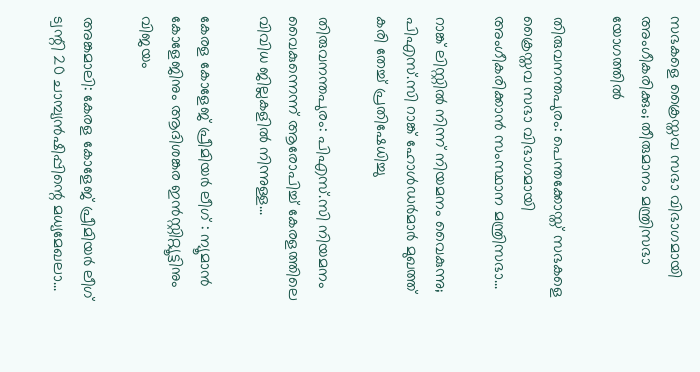സഭകളെ ക്രൈസ്തവ സഭാ വിഭാഗമായി അംഗീകരിക്കും; തീരുമാനം മന്ത്രിസഭാ യോഗത്തില്‍

തിരുവനന്തപുരം: പെന്തക്കോസ്ത് സഭകളെ ക്രൈസ്തവ സഭാ വിഭാഗമായി അംഗീകരിക്കാന്‍ സംസ്ഥാന മന്ത്രിസഭാ...

റാങ്ക് ലിസ്റ്റില്‍ നിന്ന് നിയമനം വൈകുന്നു; പിഎസ്.സി റാങ്ക് ഹോള്‍ഡര്‍മാര്‍ മുഖത്ത് കരി തേച്ച് പ്രതിഷേധിച്ചു

തിരുവനന്തപുരം: പിഎസ്.സി നിയമനം വൈകുന്നെന്ന് ആരോപിച്ച് കേരളത്തിലെ വിവിധ ജില്ലകളില്‍ നിന്നുള്ള...

കേരള കോളേജ് പ്രീമിയർ ലീഗ് : ന്യൂമാൻ കോളേജിനും ആദിശങ്കര ഇൻസ്റ്റിറ്റ്യൂട്ടിനും വിജയം

അങ്കമാലി: കേരള കോളേജ് പ്രീമിയർ ലീഗ് ട്വന്റി 20 ചാമ്പ്യൻഷിപ്പിന്റെ മധ്യമേഖലാ...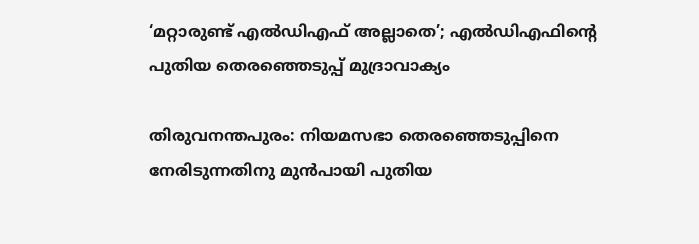‘മറ്റാരുണ്ട് എല്‍ഡിഎഫ് അല്ലാതെ’; എല്‍ഡിഎഫിന്റെ പുതിയ തെരഞ്ഞെടുപ്പ് മുദ്രാവാക്യം

തിരുവനന്തപുരം: നിയമസഭാ തെരഞ്ഞെടുപ്പിനെ നേരിടുന്നതിനു മുന്‍പായി പുതിയ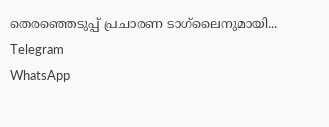തെരഞ്ഞെടുപ്പ് പ്രചാരണ ടാഗ്‌ലൈനുമായി...
Telegram
WhatsApp